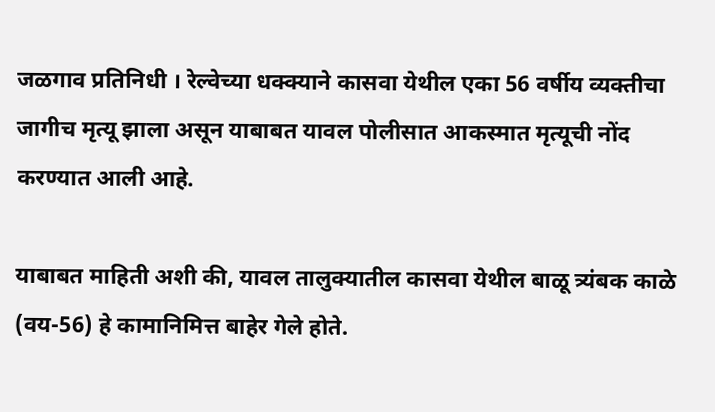जळगाव प्रतिनिधी । रेल्वेच्या धक्क्याने कासवा येथील एका 56 वर्षीय व्यक्तीचा जागीच मृत्यू झाला असून याबाबत यावल पोलीसात आकस्मात मृत्यूची नोंद करण्यात आली आहे.

याबाबत माहिती अशी की, यावल तालुक्यातील कासवा येथील बाळू त्र्यंबक काळे (वय-56) हे कामानिमित्त बाहेर गेले होते.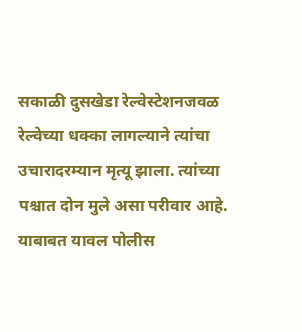सकाळी दुसखेडा रेल्वेस्टेशनजवळ रेल्वेच्या धक्का लागल्याने त्यांचा उचारादरम्यान मृत्यू झाला. त्यांच्या पश्चात दोन मुले असा परीवार आहे. याबाबत यावल पोलीस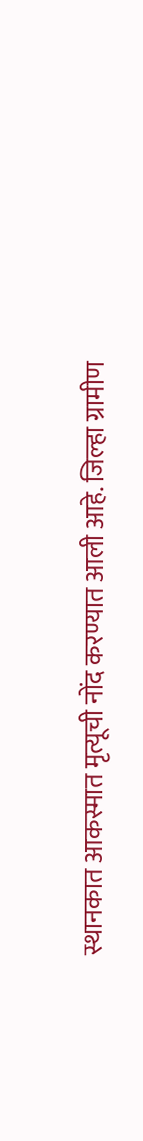स्थानकात आकस्मात मृत्यूची नोंद करण्यात आली आहे. जिल्हा ग्रामीण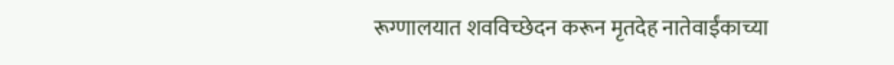रूग्णालयात शवविच्छेदन करून मृतदेह नातेवाईंकाच्या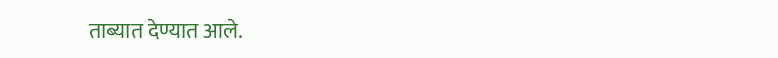ताब्यात देण्यात आले.